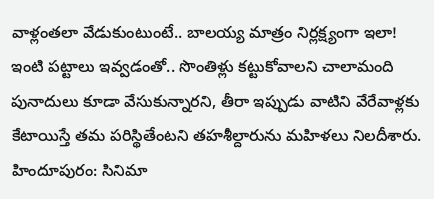వాళ్లంతలా వేడుకుంటుంటే.. బాలయ్య మాత్రం నిర్లక్ష్యంగా ఇలా!
ఇంటి పట్టాలు ఇవ్వడంతో.. సొంతిళ్లు కట్టుకోవాలని చాలామంది పునాదులు కూడా వేసుకున్నారని, తీరా ఇప్పుడు వాటిని వేరేవాళ్లకు కేటాయిస్తే తమ పరిస్థితేంటని తహశీల్దారును మహిళలు నిలదీశారు.
హిందూపురం: సినిమా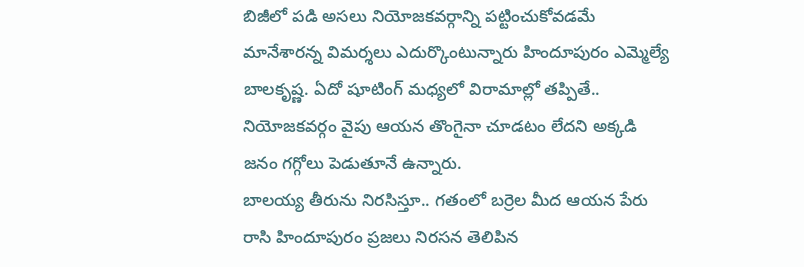బిజీలో పడి అసలు నియోజకవర్గాన్ని పట్టించుకోవడమే మానేశారన్న విమర్శలు ఎదుర్కొంటున్నారు హిందూపురం ఎమ్మెల్యే బాలకృష్ణ. ఏదో షూటింగ్ మధ్యలో విరామాల్లో తప్పితే.. నియోజకవర్గం వైపు ఆయన తొంగైనా చూడటం లేదని అక్కడి జనం గగ్గోలు పెడుతూనే ఉన్నారు.
బాలయ్య తీరును నిరసిస్తూ.. గతంలో బర్రెల మీద ఆయన పేరు రాసి హిందూపురం ప్రజలు నిరసన తెలిపిన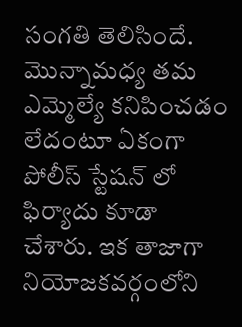సంగతి తెలిసిందే. మొన్నామధ్య తమ ఎమ్మెల్యే కనిపించడం లేదంటూ ఏకంగా పోలీస్ స్టేషన్ లో ఫిర్యాదు కూడా చేశారు. ఇక తాజాగా నియోజకవర్గంలోని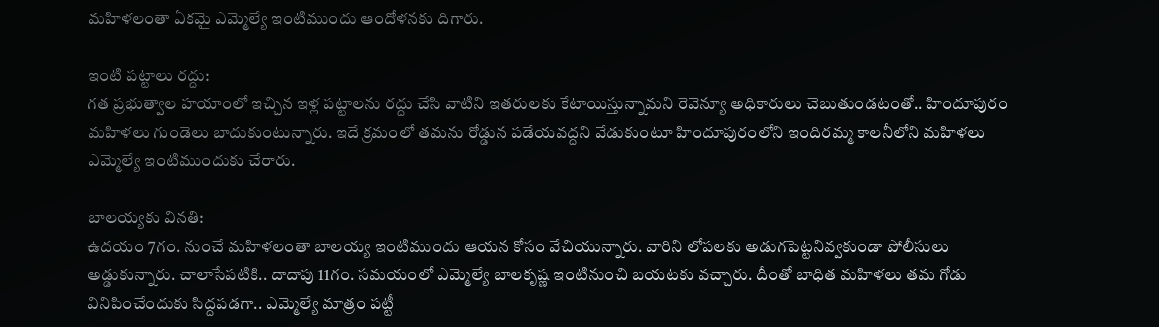మహిళలంతా ఏకమై ఎమ్మెల్యే ఇంటిముందు ఆందోళనకు దిగారు.

ఇంటి పట్టాలు రద్దు:
గత ప్రభుత్వాల హయాంలో ఇచ్చిన ఇళ్ల పట్టాలను రద్దు చేసి వాటిని ఇతరులకు కేటాయిస్తున్నామని రెవెన్యూ అధికారులు చెబుతుండటంతో.. హిందూపురం మహిళలు గుండెలు బాదుకుంటున్నారు. ఇదే క్రమంలో తమను రోడ్డున పడేయవద్దని వేడుకుంటూ హిందూపురంలోని ఇందిరమ్మ కాలనీలోని మహిళలు ఎమ్మెల్యే ఇంటిముందుకు చేరారు.

బాలయ్యకు వినతి:
ఉదయం 7గం. నుంచే మహిళలంతా బాలయ్య ఇంటిముందు ఆయన కోసం వేచియున్నారు. వారిని లోపలకు అడుగపెట్టనివ్వకుండా పోలీసులు అడ్డుకున్నారు. చాలాసేపటికి.. దాదాపు 11గం. సమయంలో ఎమ్మెల్యే బాలకృష్ణ ఇంటినుంచి బయటకు వచ్చారు. దీంతో బాధిత మహిళలు తమ గోడు వినిపించేందుకు సిద్దపడగా.. ఎమ్మెల్యే మాత్రం పట్టీ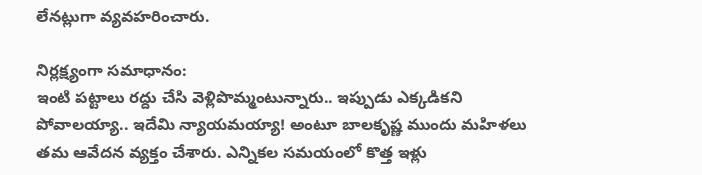లేనట్లుగా వ్యవహరించారు.

నిర్లక్ష్యంగా సమాధానం:
ఇంటి పట్టాలు రద్దు చేసి వెళ్లిపొమ్మంటున్నారు.. ఇప్పుడు ఎక్కడికని పోవాలయ్యా.. ఇదేమి న్యాయమయ్యా! అంటూ బాలకృష్ణ ముందు మహిళలు తమ ఆవేదన వ్యక్తం చేశారు. ఎన్నికల సమయంలో కొత్త ఇళ్లు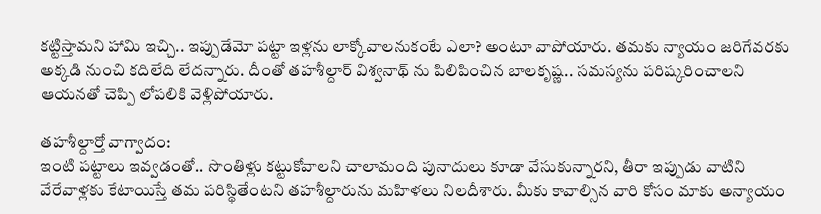కట్టిస్తామని హామి ఇచ్చి.. ఇప్పుడేమో పట్టా ఇళ్లను లాక్కోవాలనుకంటే ఎలా? అంటూ వాపోయారు. తమకు న్యాయం జరిగేవరకు అక్కడి నుంచి కదిలేది లేదన్నారు. దీంతో తహశీల్దార్ విశ్వనాథ్ ను పిలిపించిన బాలకృష్ణ.. సమస్యను పరిష్కరించాలని ఆయనతో చెప్పి లోపలికి వెళ్లిపోయారు.

తహశీల్దార్తో వాగ్వాదం:
ఇంటి పట్టాలు ఇవ్వడంతో.. సొంతిళ్లు కట్టుకోవాలని చాలామంది పునాదులు కూడా వేసుకున్నారని, తీరా ఇప్పుడు వాటిని వేరేవాళ్లకు కేటాయిస్తే తమ పరిస్థితేంటని తహశీల్దారును మహిళలు నిలదీశారు. మీకు కావాల్సిన వారి కోసం మాకు అన్యాయం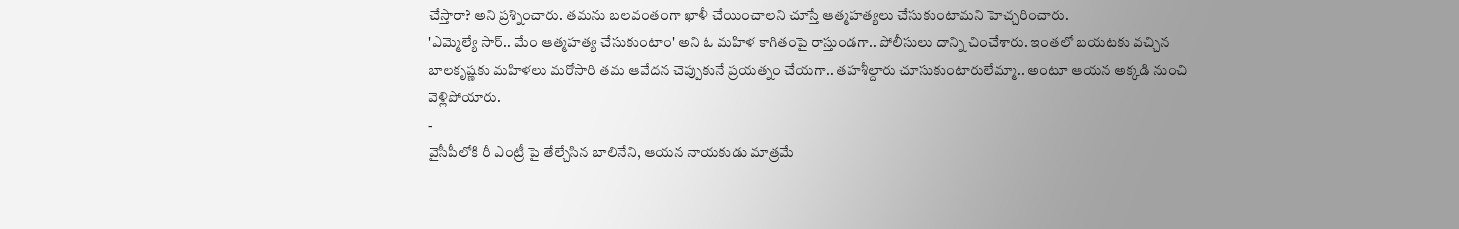చేస్తారా? అని ప్రశ్నించారు. తమను బలవంతంగా ఖాళీ చేయించాలని చూస్తే ఆత్మహత్యలు చేసుకుంటామని హెచ్చరించారు.
'ఎమ్మెల్యే సార్.. మేం ఆత్మహత్య చేసుకుంటాం' అని ఓ మహిళ కాగితంపై రాస్తుండగా.. పోలీసులు దాన్ని చించేశారు. ఇంతలో బయటకు వచ్చిన బాలకృష్ణకు మహిళలు మరోసారి తమ ఆవేదన చెప్పుకునే ప్రయత్నం చేయగా.. తహశీల్దారు చూసుకుంటారులేమ్మా.. అంటూ ఆయన అక్కడి నుంచి వెళ్లిపోయారు.
-
వైసీపీలోకి రీ ఎంట్రీ పై తేల్చేసిన బాలినేని, ఆయన నాయకుడు మాత్రమే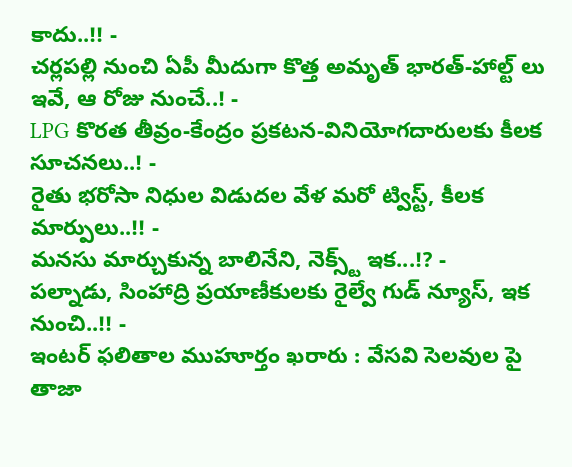కాదు..!! -
చర్లపల్లి నుంచి ఏపీ మీదుగా కొత్త అమృత్ భారత్-హాల్ట్ లు ఇవే, ఆ రోజు నుంచే..! -
LPG కొరత తీవ్రం-కేంద్రం ప్రకటన-వినియోగదారులకు కీలక సూచనలు..! -
రైతు భరోసా నిధుల విడుదల వేళ మరో ట్విస్ట్, కీలక మార్పులు..!! -
మనసు మార్చుకున్న బాలినేని, నెక్స్ట్ ఇక...!? -
పల్నాడు, సింహాద్రి ప్రయాణీకులకు రైల్వే గుడ్ న్యూస్, ఇక నుంచి..!! -
ఇంటర్ ఫలితాల ముహూర్తం ఖరారు : వేసవి సెలవుల పై తాజా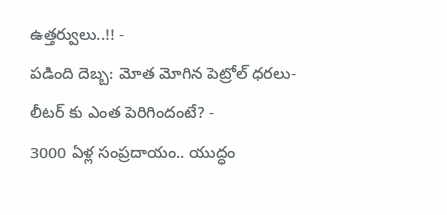ఉత్తర్వులు..!! -
పడింది దెబ్బ: మోత మోగిన పెట్రోల్ ధరలు- లీటర్ కు ఎంత పెరిగిందంటే? -
3000 ఏళ్ల సంప్రదాయం.. యుద్ధం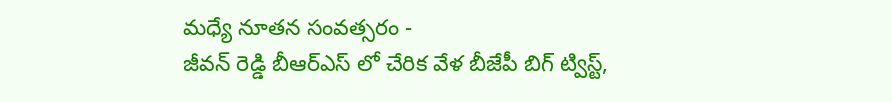మధ్యే నూతన సంవత్సరం -
జీవన్ రెడ్డి బీఆర్ఎస్ లో చేరిక వేళ బీజేపీ బిగ్ ట్విస్ట్,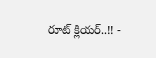రూట్ క్లియర్..!! -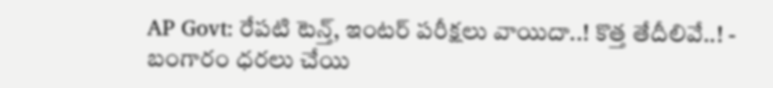AP Govt: రేపటి టెన్త్, ఇంటర్ పరీక్షలు వాయిదా..! కొత్త తేదీలివే..! -
బంగారం ధరలు చేయి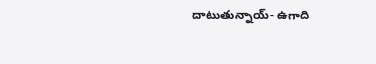దాటుతున్నాయ్- ఉగాది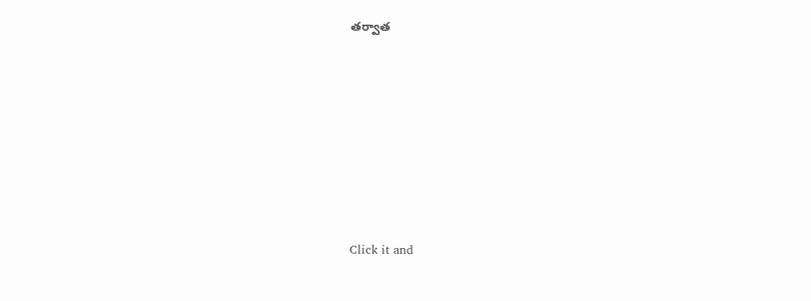తర్వాత












Click it and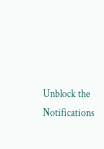Unblock the Notifications